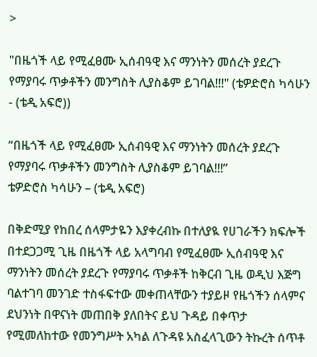>

"በዜጎች ላይ የሚፈፀሙ ኢሰብዓዊ እና ማንነትን መሰረት ያደረጉ የማያባሩ ጥቃቶችን መንግስት ሊያስቆም ይገባል!!!" (ቴዎድሮስ ካሳሁን - (ቴዲ አፍሮ))

“በዜጎች ላይ የሚፈፀሙ ኢሰብዓዊ እና ማንነትን መሰረት ያደረጉ የማያባሩ ጥቃቶችን መንግስት ሊያስቆም ይገባል!!!”
ቴዎድሮስ ካሳሁን – (ቴዲ አፍሮ)

በቅድሚያ የከበረ ሰላምታዬን እያቀረብኩ በተለያዪ የሀገራችን ክፍሎች በተደጋጋሚ ጊዜ በዜጎች ላይ አላግባብ የሚፈፀሙ ኢሰብዓዊ እና ማንነትን መሰረት ያደረጉ የማያባሩ ጥቃቶች ከቅርብ ጊዜ ወዲህ እጅግ ባልተገባ መንገድ ተስፋፍተው መቀጠላቸውን ተያይዞ የዜጎችን ሰላምና ደህንነት በዋናነት መጠበቅ ያለበትና ይህ ጉዳይ በቀጥታ የሚመለከተው የመንግሥት አካል ለጉዳዩ አስፈላጊውን ትኩረት ሰጥቶ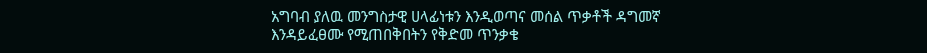አግባብ ያለዉ መንግስታዊ ሀላፊነቱን እንዲወጣና መሰል ጥቃቶች ዳግመኛ እንዳይፈፀሙ የሚጠበቅበትን የቅድመ ጥንቃቄ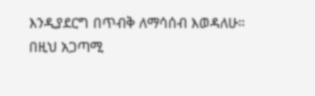እንዲያደርግ በጥብቅ ለማሳሰብ እወዳለሁ።
በዚህ አጋጣሚ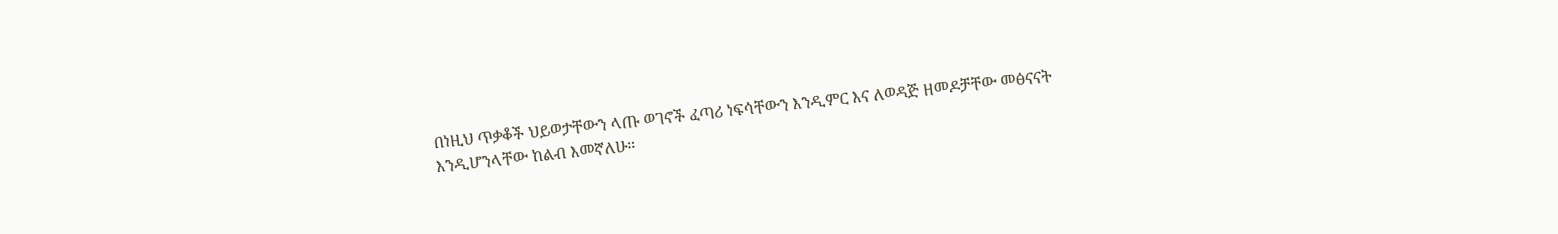በነዚህ ጥቃቆች ህይወታቸውን ላጡ ወገኖች ፈጣሪ ነፍሳቸውን እንዲምር እና ለወዳጅ ዘመዶቻቸው መፅናናት እንዲሆንላቸው ከልብ እመኛለሁ።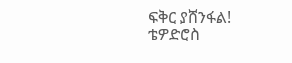ፍቅር ያሸንፋል!
ቴዎድሮስ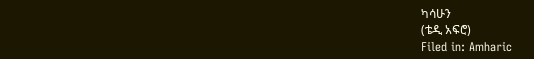ካሳሁን
(ቴዲ አፍሮ)
Filed in: Amharic